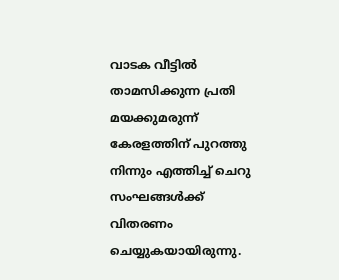വാടക വീട്ടില്‍ താമസിക്കുന്ന പ്രതി മയക്കുമരുന്ന് കേരളത്തിന് പുറത്തു നിന്നും എത്തിച്ച് ചെറു സംഘങ്ങള്‍ക്ക് വിതരണം ചെയ്യുകയായിരുന്നു.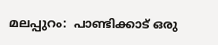മലപ്പുറം:  പാണ്ടിക്കാട് ഒരു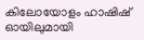കിലോയോളം ഹാഷിഷ് ഓയിലുമായി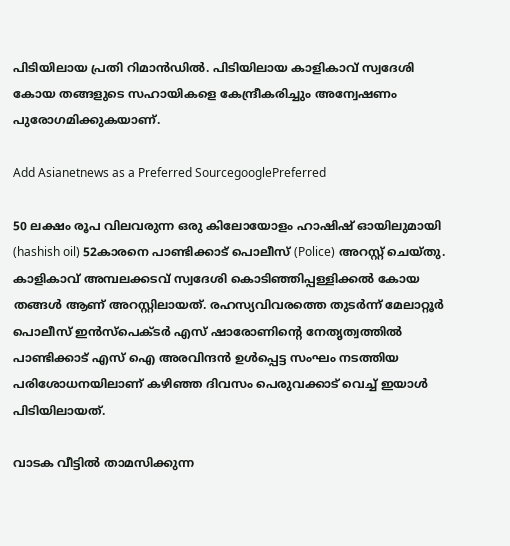പിടിയിലായ പ്രതി റിമാന്‍ഡില്‍. പിടിയിലായ കാളികാവ് സ്വദേശി കോയ തങ്ങളുടെ സഹായികളെ കേന്ദ്രീകരിച്ചും അന്വേഷണം പുരോഗമിക്കുകയാണ്.

Add Asianetnews as a Preferred SourcegooglePreferred

50 ലക്ഷം രൂപ വിലവരുന്ന ഒരു കിലോയോളം ഹാഷിഷ് ഓയിലുമായി (hashish oil) 52കാരനെ പാണ്ടിക്കാട് പൊലീസ് (Police) അറസ്റ്റ് ചെയ്തു. കാളികാവ് അമ്പലക്കടവ് സ്വദേശി കൊടിഞ്ഞിപ്പള്ളിക്കല്‍ കോയ തങ്ങള്‍ ആണ് അറസ്റ്റിലായത്. രഹസ്യവിവരത്തെ തുടര്‍ന്ന് മേലാറ്റൂര്‍ പൊലീസ് ഇന്‍സ്‌പെക്ടര്‍ എസ് ഷാരോണിന്റെ നേതൃത്വത്തില്‍ പാണ്ടിക്കാട് എസ് ഐ അരവിന്ദന്‍ ഉള്‍പ്പെട്ട സംഘം നടത്തിയ പരിശോധനയിലാണ് കഴിഞ്ഞ ദിവസം പെരുവക്കാട് വെച്ച് ഇയാള്‍ പിടിയിലായത്.

വാടക വീട്ടില്‍ താമസിക്കുന്ന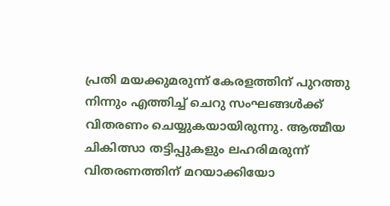പ്രതി മയക്കുമരുന്ന് കേരളത്തിന് പുറത്തു നിന്നും എത്തിച്ച് ചെറു സംഘങ്ങള്‍ക്ക് വിതരണം ചെയ്യുകയായിരുന്നു. ആത്മീയ ചികിത്സാ തട്ടിപ്പുകളും ലഹരിമരുന്ന് വിതരണത്തിന് മറയാക്കിയോ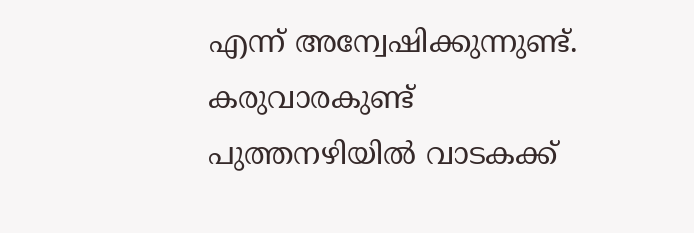എന്ന് അന്വേഷിക്കുന്നുണ്ട്. കരുവാരകുണ്ട് പുത്തനഴിയില്‍ വാടകക്ക്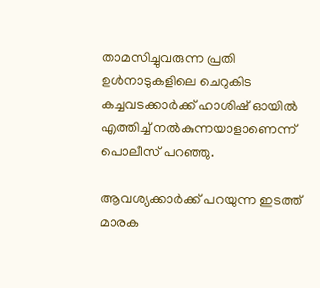താമസിച്ചുവരുന്ന പ്രതി ഉള്‍നാടുകളിലെ ചെറുകിട കച്ചവടക്കാര്‍ക്ക് ഹാശിഷ് ഓയില്‍ എത്തിച്ച് നല്‍കുന്നയാളാണെന്ന് പൊലീസ് പറഞ്ഞു.

ആവശ്യക്കാര്‍ക്ക് പറയുന്ന ഇടത്ത് മാരക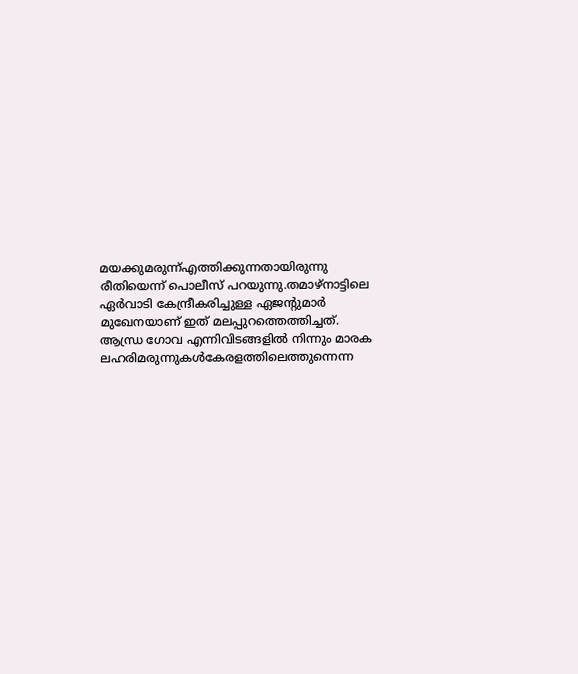മയക്കുമരുന്ന്എത്തിക്കുന്നതായിരുന്നു രീതിയെന്ന് പൊലീസ് പറയുന്നു.തമാഴ്നാട്ടിലെ ഏര്‍വാടി കേന്ദ്രീകരിച്ചുള്ള ഏജന്റുമാര്‍ മുഖേനയാണ് ഇത് മലപ്പുറത്തെത്തിച്ചത്. ആന്ധ്ര ഗോവ എന്നിവിടങ്ങളില്‍ നിന്നും മാരക ലഹരിമരുന്നുകള്‍കേരളത്തിലെത്തുന്നെന്ന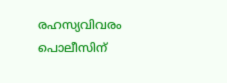രഹസ്യവിവരം പൊലീസിന്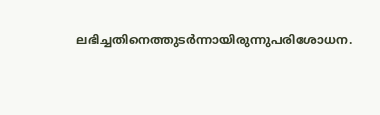ലഭിച്ചതിനെത്തുടര്‍ന്നായിരുന്നുപരിശോധന.